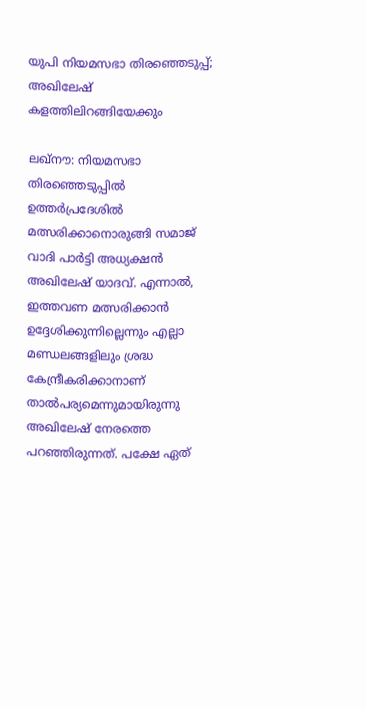യുപി നിയമസഭാ തിരഞ്ഞെടുപ്പ്; അഖിലേഷ് കളത്തിലിറങ്ങിയേക്കും

ലഖ്‌നൗ: നിയമസഭാ തിരഞ്ഞെടുപ്പില്‍ ഉത്തര്‍പ്രദേശില്‍ മത്സരിക്കാനൊരുങ്ങി സമാജ് വാദി പാര്‍ട്ടി അധ്യക്ഷന്‍ അഖിലേഷ് യാദവ്. എന്നാല്‍, ഇത്തവണ മത്സരിക്കാന്‍ ഉദ്ദേശിക്കുന്നില്ലെന്നും എല്ലാ മണ്ഡലങ്ങളിലും ശ്രദ്ധ കേന്ദ്രീകരിക്കാനാണ് താല്‍പര്യമെന്നുമായിരുന്നു അഖിലേഷ് നേരത്തെ പറഞ്ഞിരുന്നത്. പക്ഷേ ഏത്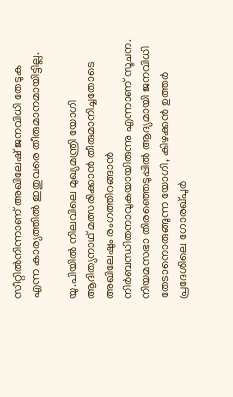സീറ്റില്‍നിന്നാണ് അഖിലേഷ് ജനവിധി തേടുക എന്ന കാര്യത്തില്‍ ഇതുവരെ തീരുമാനമായിട്ടില്ല.

യു.പിയില്‍ നിലവിലെ മുഖ്യമന്ത്രി യോഗി ആദിത്യനാഥ് മത്സരിക്കാന്‍ തീരുമാനിച്ചതോടെ അഖിലേഷും രംഗത്തിറങ്ങാന്‍ നിര്‍ബന്ധിതനാവുകയായിരുന്നു എന്നാണ് സൂചന. നിയമസഭാ തിരഞ്ഞെടുപ്പില്‍ ആദ്യമായി ജനവിധി തേടാനൊരുങ്ങുന്ന യോഗി, കിഴക്കന്‍ ഉത്തര്‍ പ്രദേശിലെ ഗോരഖ്പുര്‍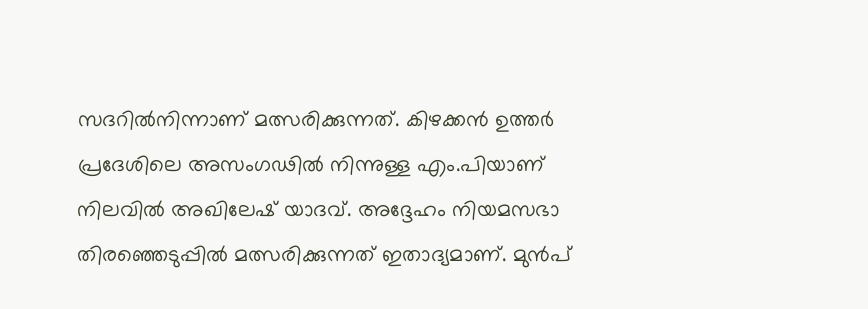സദറില്‍നിന്നാണ് മത്സരിക്കുന്നത്. കിഴക്കന്‍ ഉത്തര്‍ പ്രദേശിലെ അസംഗഢില്‍ നിന്നുള്ള എം.പിയാണ് നിലവില്‍ അഖിലേഷ് യാദവ്. അദ്ദേഹം നിയമസഭാ തിരഞ്ഞെടുപ്പില്‍ മത്സരിക്കുന്നത് ഇതാദ്യമാണ്. മുന്‍പ്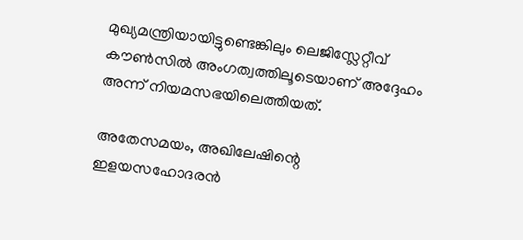മുഖ്യമന്ത്രിയായിട്ടുണ്ടെങ്കിലും ലെജിസ്ലേറ്റീവ് കൗണ്‍സില്‍ അംഗത്വത്തിലൂടെയാണ് അദ്ദേഹം അന്ന് നിയമസഭയിലെത്തിയത്.

അതേസമയം, അഖിലേഷിന്റെ ഇളയസഹോദരന്‍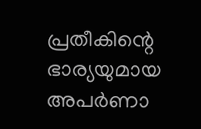പ്രതീകിന്റെ ഭാര്യയുമായ അപര്‍ണാ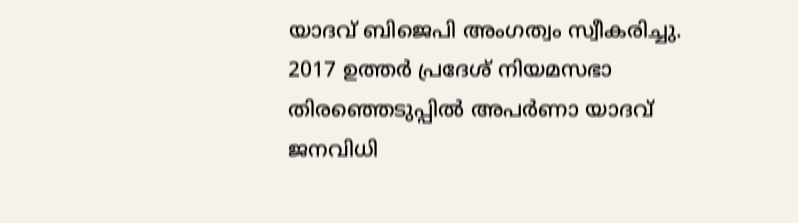യാദവ് ബിജെപി അംഗത്വം സ്വീകരിച്ചു. 2017 ഉത്തര്‍ പ്രദേശ് നിയമസഭാ തിരഞ്ഞെടുപ്പില്‍ അപര്‍ണാ യാദവ് ജനവിധി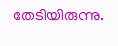തേടിയിരുന്നു.